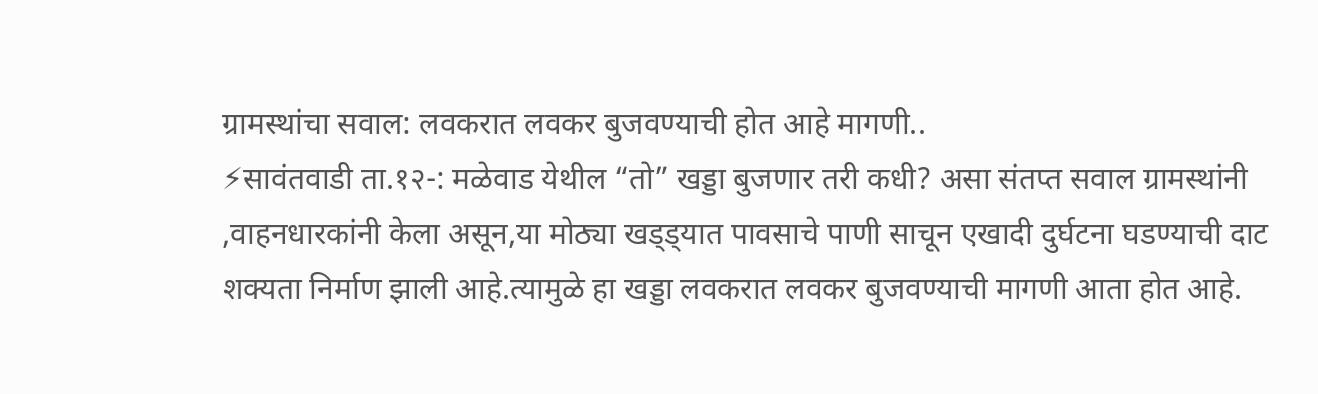ग्रामस्थांचा सवाल: लवकरात लवकर बुजवण्याची होत आहे मागणी..
⚡सावंतवाडी ता.१२-: मळेवाड येथील “तो” खड्डा बुजणार तरी कधी? असा संतप्त सवाल ग्रामस्थांनी ,वाहनधारकांनी केला असून,या मोठ्या खड्ड्यात पावसाचे पाणी साचून एखादी दुर्घटना घडण्याची दाट शक्यता निर्माण झाली आहे.त्यामुळे हा खड्डा लवकरात लवकर बुजवण्याची मागणी आता होत आहे.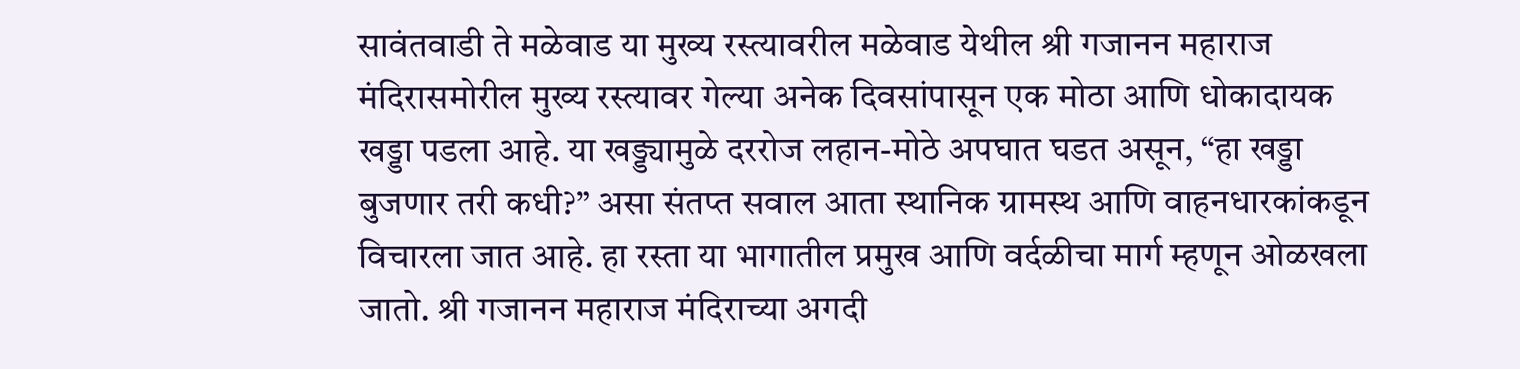सावंतवाडी ते मळेवाड या मुख्य रस्त्यावरील मळेवाड येथील श्री गजानन महाराज मंदिरासमोरील मुख्य रस्त्यावर गेल्या अनेक दिवसांपासून एक मोठा आणि धोकादायक खड्डा पडला आहे. या खड्ड्यामुळे दररोज लहान-मोठे अपघात घडत असून, “हा खड्डा बुजणार तरी कधी?” असा संतप्त सवाल आता स्थानिक ग्रामस्थ आणि वाहनधारकांकडून विचारला जात आहे. हा रस्ता या भागातील प्रमुख आणि वर्दळीचा मार्ग म्हणून ओळखला जातो. श्री गजानन महाराज मंदिराच्या अगदी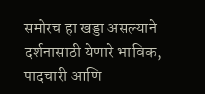समोरच हा खड्डा असल्याने दर्शनासाठी येणारे भाविक, पादचारी आणि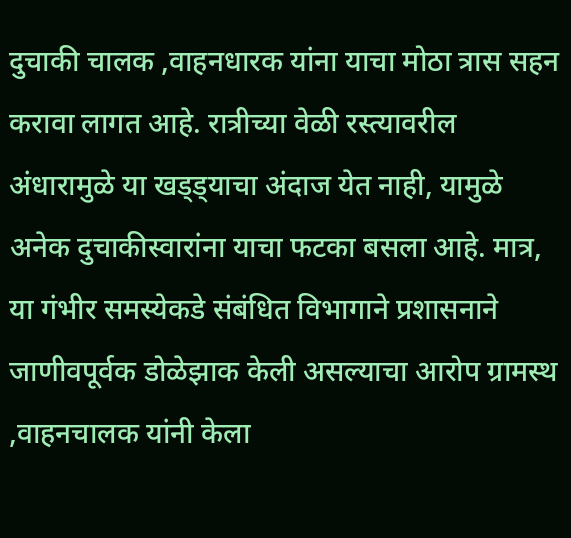दुचाकी चालक ,वाहनधारक यांना याचा मोठा त्रास सहन करावा लागत आहे. रात्रीच्या वेळी रस्त्यावरील अंधारामुळे या खड्ड्याचा अंदाज येत नाही, यामुळे अनेक दुचाकीस्वारांना याचा फटका बसला आहे. मात्र, या गंभीर समस्येकडे संबंधित विभागाने प्रशासनाने जाणीवपूर्वक डोळेझाक केली असल्याचा आरोप ग्रामस्थ ,वाहनचालक यांनी केला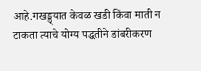आहे.गखड्ड्यात केवळ खडी किंवा माती न टाकता त्याचे योग्य पद्धतीने डांबरीकरण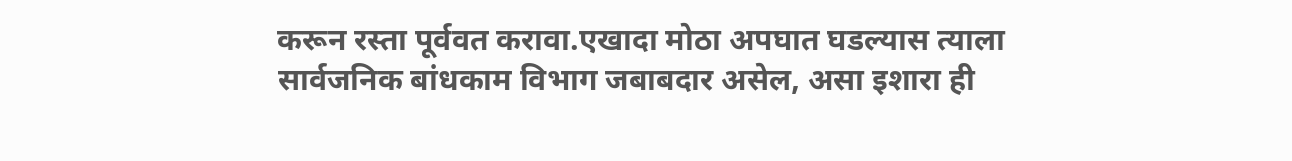करून रस्ता पूर्ववत करावा.एखादा मोठा अपघात घडल्यास त्याला सार्वजनिक बांधकाम विभाग जबाबदार असेल, असा इशारा ही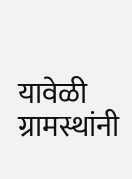यावेळी ग्रामस्थांनी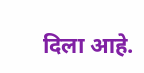दिला आहे.